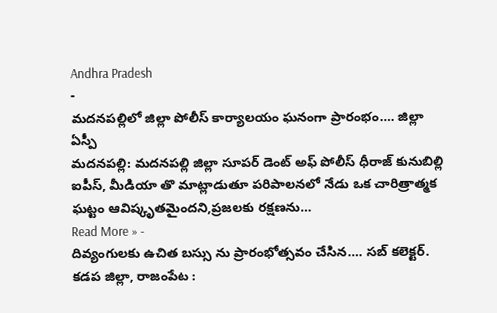Andhra Pradesh
-
మదనపల్లిలో జిల్లా పోలీస్ కార్యాలయం ఘనంగా ప్రారంభం…. జిల్లా ఏస్పీ
మదనపల్లి: మదనపల్లి జిల్లా సూపర్ డెంట్ అఫ్ పోలీస్ ధీరాజ్ కునుబిల్లి ఐపీస్, మీడియా తొ మాట్లాడుతూ పరిపాలనలో నేడు ఒక చారిత్రాత్మక ఘట్టం ఆవిష్కృతమైందని,ప్రజలకు రక్షణను…
Read More » -
దివ్యంగులకు ఉచిత బస్సు ను ప్రారంభోత్సవం చేసిన…. సబ్ కలెక్టర్.
కడప జిల్లా, రాజంపేట :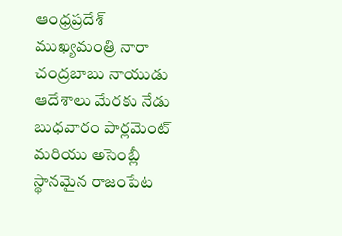ఆంధ్రప్రదేశ్ ముఖ్యమంత్రి నారా చంద్రబాబు నాయుడు ఆదేశాలు మేరకు నేడు బుధవారం పార్లమెంట్ మరియు అసెంబ్లీ స్థానమైన రాజంపేట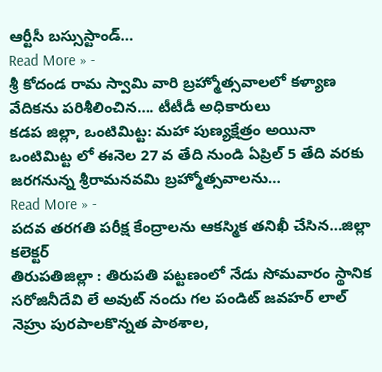ఆర్టీసీ బస్సుస్టాండ్…
Read More » -
శ్రీ కోదండ రామ స్వామి వారి బ్రహ్మోత్సవాలలో కళ్యాణ వేదికను పరిశీలించిన…. టీటీడీ అధికారులు
కడప జిల్లా, ఒంటిమిట్ట: మహా పుణ్యక్షేత్రం అయినా ఒంటిమిట్ట లో ఈనెల 27 వ తేది నుండి ఏప్రిల్ 5 తేది వరకు జరగనున్న శ్రీరామనవమి బ్రహ్మోత్సవాలను…
Read More » -
పదవ తరగతి పరీక్ష కేంద్రాలను ఆకస్మిక తనిఖీ చేసిన…జిల్లా కలెక్టర్
తిరుపతిజిల్లా : తిరుపతి పట్టణంలో నేడు సోమవారం స్థానిక సరోజినీదేవి లే అవుట్ నందు గల పండిట్ జవహర్ లాల్ నెహ్రు పురపాలకొన్నత పాఠశాల,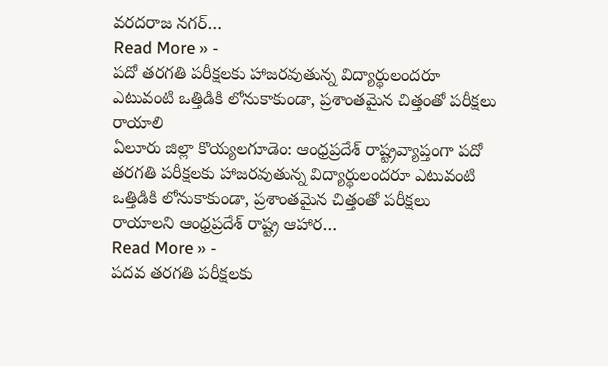వరదరాజ నగర్…
Read More » -
పదో తరగతి పరీక్షలకు హాజరవుతున్న విద్యార్థులందరూ ఎటువంటి ఒత్తిడికి లోనుకాకుండా, ప్రశాంతమైన చిత్తంతో పరీక్షలు రాయాలి
ఏలూరు జిల్లా కొయ్యలగూడెం: ఆంధ్రప్రదేశ్ రాష్ట్రవ్యాప్తంగా పదో తరగతి పరీక్షలకు హాజరవుతున్న విద్యార్థులందరూ ఎటువంటి ఒత్తిడికి లోనుకాకుండా, ప్రశాంతమైన చిత్తంతో పరీక్షలు రాయాలని ఆంధ్రప్రదేశ్ రాష్ట్ర ఆహార…
Read More » -
పదవ తరగతి పరీక్షలకు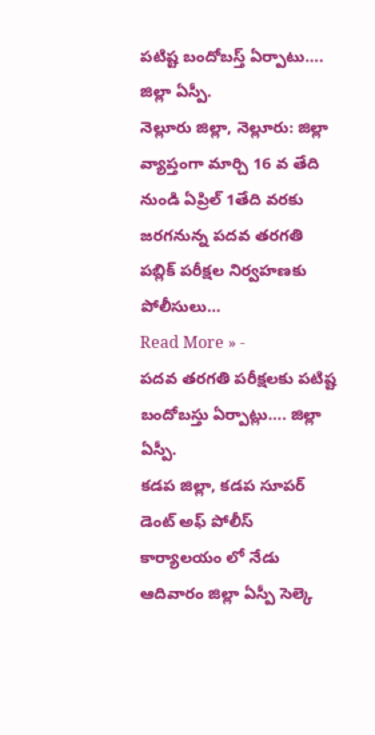పటిష్ట బందోబస్త్ ఏర్పాటు…. జిల్లా ఏస్పీ.
నెల్లూరు జిల్లా, నెల్లూరు: జిల్లా వ్యాప్తంగా మార్చి 16 వ తేది నుండి ఏప్రిల్ 1తేది వరకు జరగనున్న పదవ తరగతి పబ్లిక్ పరీక్షల నిర్వహణకు పోలీసులు…
Read More » -
పదవ తరగతి పరీక్షలకు పటిష్ట బందోబస్తు ఏర్పాట్లు…. జిల్లా ఏస్పీ.
కడప జిల్లా, కడప సూపర్ డెంట్ అఫ్ పోలీస్ కార్యాలయం లో నేడు ఆదివారం జిల్లా ఏస్పీ సెల్కె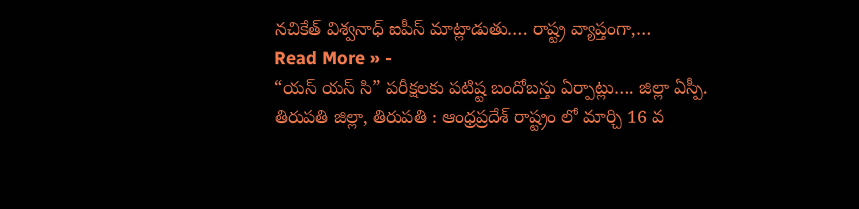నచికేత్ విశ్వనాధ్ ఐపీస్ మాట్లాడుతు…. రాష్ట్ర వ్యాప్తంగా,…
Read More » -
“యస్ యస్ సి” పరీక్షలకు పటిష్ట బందోబస్తు ఏర్పాట్లు…. జిల్లా ఏస్పీ.
తిరుపతి జిల్లా, తిరుపతి : ఆంధ్రప్రదేశ్ రాష్ట్రం లో మార్చి 16 వ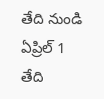తేది నుండి ఏప్రిల్ 1 తేది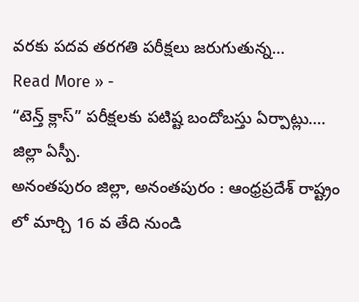వరకు పదవ తరగతి పరీక్షలు జరుగుతున్న…
Read More » -
“టెన్త్ క్లాస్” పరీక్షలకు పటిష్ట బందోబస్తు ఏర్పాట్లు…. జిల్లా ఏస్పీ.
అనంతపురం జిల్లా, అనంతపురం : ఆంధ్రప్రదేశ్ రాష్ట్రం లో మార్చి 16 వ తేది నుండి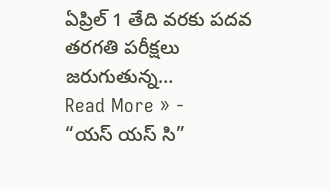ఏప్రిల్ 1 తేది వరకు పదవ తరగతి పరీక్షలు జరుగుతున్న…
Read More » -
“యస్ యస్ సి”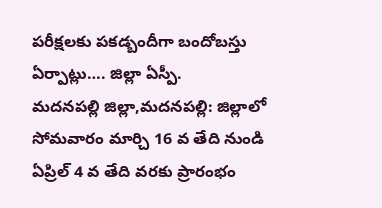పరీక్షలకు పకడ్బందీగా బందోబస్తు ఏర్పాట్లు…. జిల్లా ఏస్పీ.
మదనపల్లి జిల్లా,మదనపల్లి: జిల్లాలో సోమవారం మార్చి 16 వ తేది నుండి ఏప్రిల్ 4 వ తేది వరకు ప్రారంభం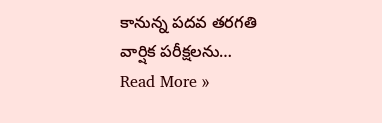కానున్న పదవ తరగతి వార్షిక పరీక్షలను…
Read More »